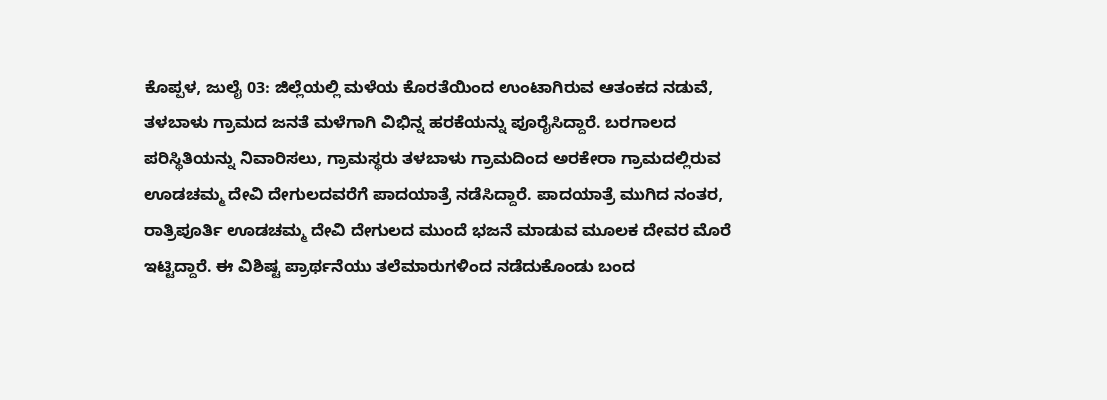ಕೊಪ್ಪಳ, ಜುಲೈ 03: ಜಿಲ್ಲೆಯಲ್ಲಿ ಮಳೆಯ ಕೊರತೆಯಿಂದ ಉಂಟಾಗಿರುವ ಆತಂಕದ ನಡುವೆ, ತಳಬಾಳು ಗ್ರಾಮದ ಜನತೆ ಮಳೆಗಾಗಿ ವಿಭಿನ್ನ ಹರಕೆಯನ್ನು ಪೂರೈಸಿದ್ದಾರೆ. ಬರಗಾಲದ ಪರಿಸ್ಥಿತಿಯನ್ನು ನಿವಾರಿಸಲು, ಗ್ರಾಮಸ್ಥರು ತಳಬಾಳು ಗ್ರಾಮದಿಂದ ಅರಕೇರಾ ಗ್ರಾಮದಲ್ಲಿರುವ ಊಡಚಮ್ಮ ದೇವಿ ದೇಗುಲದವರೆಗೆ ಪಾದಯಾತ್ರೆ ನಡೆಸಿದ್ದಾರೆ. ಪಾದಯಾತ್ರೆ ಮುಗಿದ ನಂತರ, ರಾತ್ರಿಪೂರ್ತಿ ಊಡಚಮ್ಮ ದೇವಿ ದೇಗುಲದ ಮುಂದೆ ಭಜನೆ ಮಾಡುವ ಮೂಲಕ ದೇವರ ಮೊರೆ ಇಟ್ಟಿದ್ದಾರೆ. ಈ ವಿಶಿಷ್ಟ ಪ್ರಾರ್ಥನೆಯು ತಲೆಮಾರುಗಳಿಂದ ನಡೆದುಕೊಂಡು ಬಂದ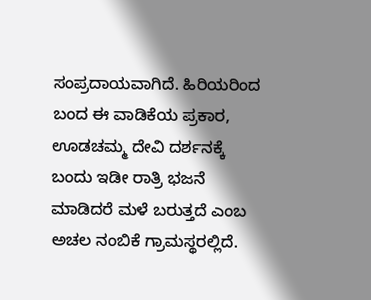ಸಂಪ್ರದಾಯವಾಗಿದೆ. ಹಿರಿಯರಿಂದ ಬಂದ ಈ ವಾಡಿಕೆಯ ಪ್ರಕಾರ, ಊಡಚಮ್ಮ ದೇವಿ ದರ್ಶನಕ್ಕೆ ಬಂದು ಇಡೀ ರಾತ್ರಿ ಭಜನೆ ಮಾಡಿದರೆ ಮಳೆ ಬರುತ್ತದೆ ಎಂಬ ಅಚಲ ನಂಬಿಕೆ ಗ್ರಾಮಸ್ಥರಲ್ಲಿದೆ.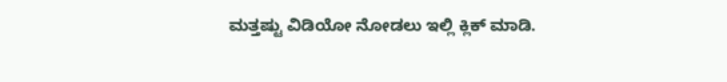ಮತ್ತಷ್ಟು ವಿಡಿಯೋ ನೋಡಲು ಇಲ್ಲಿ ಕ್ಲಿಕ್ ಮಾಡಿ.